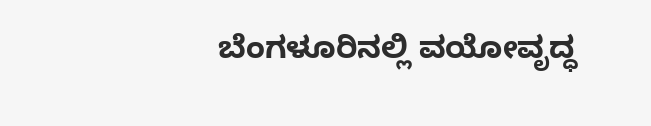ಬೆಂಗಳೂರಿನಲ್ಲಿ ವಯೋವೃದ್ಧ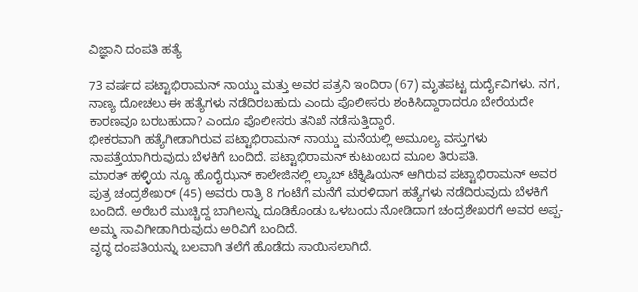ವಿಜ್ಞಾನಿ ದಂಪತಿ ಹತ್ಯೆ

73 ವರ್ಷದ ಪಟ್ಟಾಭಿರಾಮನ್ ನಾಯ್ಡು ಮತ್ತು ಅವರ ಪತ್ರನಿ ಇಂದಿರಾ (67) ಮೃತಪಟ್ಟ ದುರ್ದೈವಿಗಳು. ನಗ, ನಾಣ್ಯ ದೋಚಲು ಈ ಹತ್ಯೆಗಳು ನಡೆದಿರಬಹುದು ಎಂದು ಪೊಲೀಸರು ಶಂಕಿಸಿದ್ದಾರಾದರೂ ಬೇರೆಯದೇ ಕಾರಣವೂ ಬರಬಹುದಾ? ಎಂದೂ ಪೊಲೀಸರು ತನಿಖೆ ನಡೆಸುತ್ತಿದ್ದಾರೆ.
ಭೀಕರವಾಗಿ ಹತ್ಯೆಗೀಡಾಗಿರುವ ಪಟ್ಟಾಭಿರಾಮನ್ ನಾಯ್ಡು ಮನೆಯಲ್ಲಿ ಅಮೂಲ್ಯ ವಸ್ತುಗಳು ನಾಪತ್ತೆಯಾಗಿರುವುದು ಬೆಳಕಿಗೆ ಬಂದಿದೆ. ಪಟ್ಟಾಭಿರಾಮನ್ ಕುಟುಂಬದ ಮೂಲ ತಿರುಪತಿ.
ಮಾರತ್ ಹಳ್ಳಿಯ ನ್ಯೂ ಹೊರೈಝನ್ ಕಾಲೇಜಿನಲ್ಲಿ ಲ್ಯಾಬ್ ಟೆಕ್ನಿಷಿಯನ್ ಆಗಿರುವ ಪಟ್ಟಾಭಿರಾಮನ್ ಅವರ ಪುತ್ರ ಚಂದ್ರಶೇಖರ್ (45) ಅವರು ರಾತ್ರಿ 8 ಗಂಟೆಗೆ ಮನೆಗೆ ಮರಳಿದಾಗ ಹತ್ಯೆಗಳು ನಡೆದಿರುವುದು ಬೆಳಕಿಗೆ ಬಂದಿದೆ. ಅರೆಬರೆ ಮುಚ್ಚಿದ್ದ ಬಾಗಿಲನ್ನು ದೂಡಿಕೊಂಡು ಒಳಬಂದು ನೋಡಿದಾಗ ಚಂದ್ರಶೇಖರಗೆ ಅವರ ಅಪ್ಪ-ಅಮ್ಮ ಸಾವಿಗೀಡಾಗಿರುವುದು ಅರಿವಿಗೆ ಬಂದಿದೆ.
ವೃದ್ಧ ದಂಪತಿಯನ್ನು ಬಲವಾಗಿ ತಲೆಗೆ ಹೊಡೆದು ಸಾಯಿಸಲಾಗಿದೆ.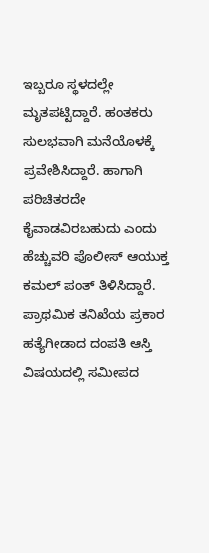ಇಬ್ಬರೂ ಸ್ಥಳದಲ್ಲೇ ಮೃತಪಟ್ಟಿದ್ದಾರೆ. ಹಂತಕರು ಸುಲಭವಾಗಿ ಮನೆಯೊಳಕ್ಕೆ ಪ್ರವೇಶಿಸಿದ್ದಾರೆ. ಹಾಗಾಗಿ ಪರಿಚಿತರದೇ ಕೈವಾಡವಿರಬಹುದು ಎಂದು ಹೆಚ್ಚುವರಿ ಪೊಲೀಸ್ ಆಯುಕ್ತ ಕಮಲ್ ಪಂತ್ ತಿಳಿಸಿದ್ದಾರೆ.
ಪ್ರಾಥಮಿಕ ತನಿಖೆಯ ಪ್ರಕಾರ ಹತ್ಯೆಗೀಡಾದ ದಂಪತಿ ಆಸ್ತಿ ವಿಷಯದಲ್ಲಿ ಸಮೀಪದ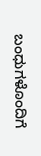ಬಂಧುಗಳೊಂದಿಗೆ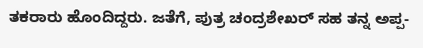ತಕರಾರು ಹೊಂದಿದ್ದರು. ಜತೆಗೆ, ಪುತ್ರ ಚಂದ್ರಶೇಖರ್ ಸಹ ತನ್ನ ಅಪ್ಪ-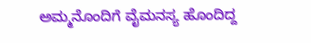ಅಮ್ಮನೊಂದಿಗೆ ವೈಮನಸ್ಯ ಹೊಂದಿದ್ದ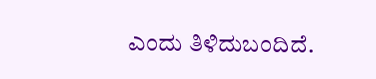ಎಂದು ತಿಳಿದುಬಂದಿದೆ.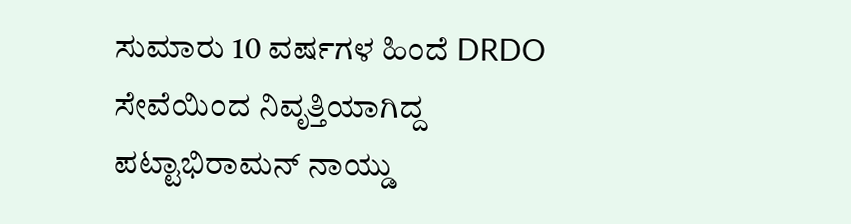ಸುಮಾರು 10 ವರ್ಷಗಳ ಹಿಂದೆ DRDO ಸೇವೆಯಿಂದ ನಿವೃತ್ತಿಯಾಗಿದ್ದ ಪಟ್ಟಾಭಿರಾಮನ್ ನಾಯ್ಡು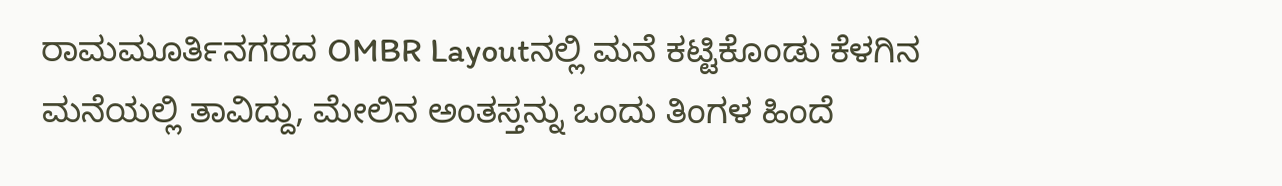ರಾಮಮೂರ್ತಿನಗರದ OMBR Layoutನಲ್ಲಿ ಮನೆ ಕಟ್ಟಿಕೊಂಡು ಕೆಳಗಿನ ಮನೆಯಲ್ಲಿ ತಾವಿದ್ದು, ಮೇಲಿನ ಅಂತಸ್ತನ್ನು ಒಂದು ತಿಂಗಳ ಹಿಂದೆ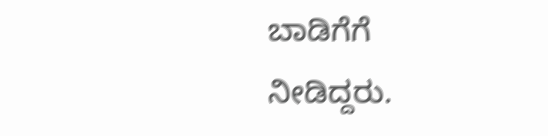ಬಾಡಿಗೆಗೆ ನೀಡಿದ್ದರು.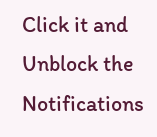Click it and Unblock the Notifications